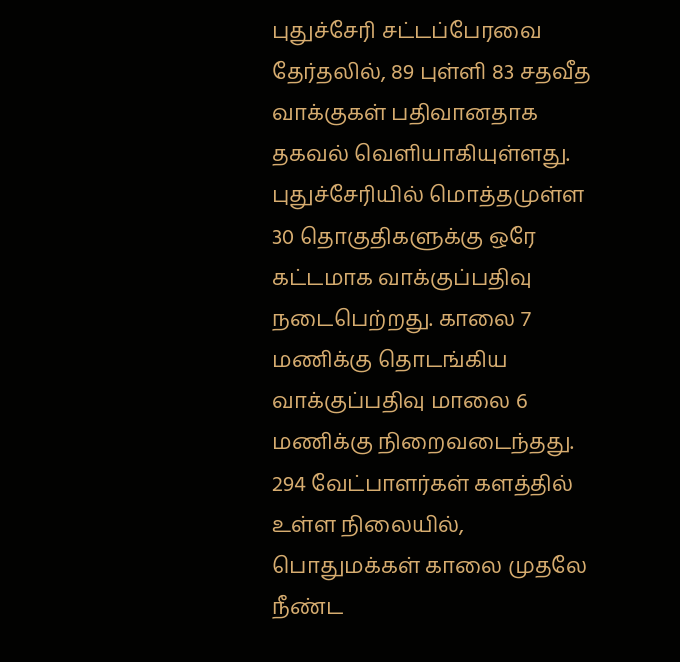புதுச்சேரி சட்டப்பேரவை தேர்தலில், 89 புள்ளி 83 சதவீத வாக்குகள் பதிவானதாக தகவல் வெளியாகியுள்ளது.
புதுச்சேரியில் மொத்தமுள்ள 30 தொகுதிகளுக்கு ஒரே கட்டமாக வாக்குப்பதிவு நடைபெற்றது. காலை 7 மணிக்கு தொடங்கிய வாக்குப்பதிவு மாலை 6 மணிக்கு நிறைவடைந்தது. 294 வேட்பாளர்கள் களத்தில் உள்ள நிலையில், பொதுமக்கள் காலை முதலே நீண்ட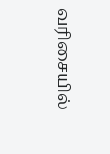வரிசையில்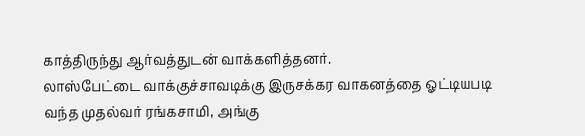காத்திருந்து ஆர்வத்துடன் வாக்களித்தனர்.
லாஸ்பேட்டை வாக்குச்சாவடிக்கு இருசக்கர வாகனத்தை ஓட்டியபடி வந்த முதல்வர் ரங்கசாமி, அங்கு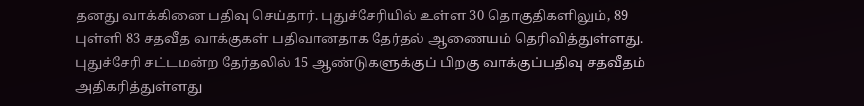தனது வாக்கினை பதிவு செய்தார். புதுச்சேரியில் உள்ள 30 தொகுதிகளிலும், 89 புள்ளி 83 சதவீத வாக்குகள் பதிவானதாக தேர்தல் ஆணையம் தெரிவித்துள்ளது. புதுச்சேரி சட்டமன்ற தேர்தலில் 15 ஆண்டுகளுக்குப் பிறகு வாக்குப்பதிவு சதவீதம் அதிகரித்துள்ளது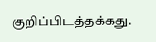குறிப்பிடத்தக்கது.